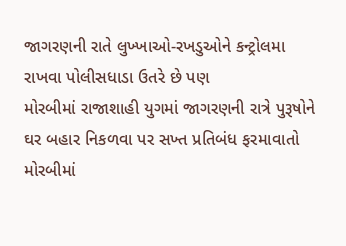જાગરણની રાતે લુખ્‍ખાઓ-રખડુઓને કન્‍ટ્રોલમા રાખવા પોલીસધાડા ઉતરે છે પણ
મોરબીમાં રાજાશાહી યુગમાં જાગરણની રાત્રે પુરૂષોને ઘર બહાર નિકળવા પર સખ્‍ત પ્રતિબંધ ફરમાવાતો
મોરબીમાં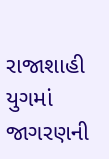રાજાશાહી યુગમાં જાગરણની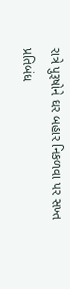રાત્રે પુરૂષોને ઘર બહાર નિકળવા પર સખ્‍ત પ્રતિબંધ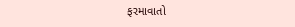ફરમાવાતો